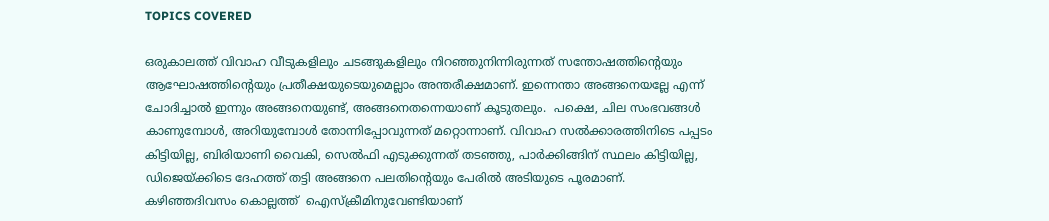TOPICS COVERED

ഒരുകാലത്ത് വിവാഹ വീടുകളിലും ചടങ്ങുകളിലും നിറഞ്ഞുനിന്നിരുന്നത് സന്തോഷത്തിന്റെയും ആഘോഷത്തിന്റെയും പ്രതീക്ഷയുടെയുമെല്ലാം അന്തരീക്ഷമാണ്. ഇന്നെന്താ അങ്ങനെയല്ലേ എന്ന് ചോദിച്ചാല്‍ ഇന്നും അങ്ങനെയുണ്ട്, അങ്ങനെതന്നെയാണ് കൂടുതലും.  പക്ഷെ, ചില സംഭവങ്ങള്‍ കാണുമ്പോള്‍, അറിയുമ്പോള്‍ തോന്നിപ്പോവുന്നത് മറ്റൊന്നാണ്. വിവാഹ സല്‍ക്കാരത്തിനിടെ പപ്പടം കിട്ടിയില്ല, ബിരിയാണി വൈകി, സെല്‍ഫി എടുക്കുന്നത് തടഞ്ഞു, പാര്‍ക്കിങ്ങിന് സ്ഥലം കിട്ടിയില്ല,  ഡിജെയ്ക്കിടെ ദേഹത്ത് തട്ടി അങ്ങനെ പലതിന്റെയും പേരില്‍ അടിയുടെ പൂരമാണ്. കഴിഞ്ഞദിവസം കൊല്ലത്ത്  ഐസ്ക്രീമിനുവേണ്ടിയാണ്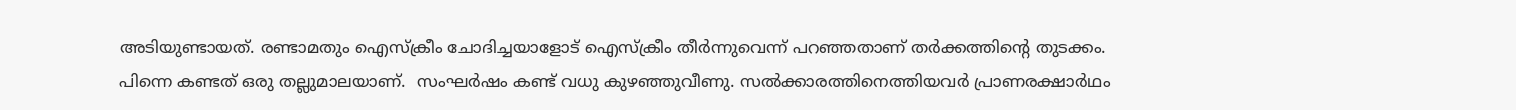അടിയുണ്ടായത്. രണ്ടാമതും ഐസ്ക്രീം ചോദിച്ചയാളോട് ഐസ്ക്രീം തീര്‍ന്നുവെന്ന് പറഞ്ഞതാണ് തര്‍ക്കത്തിന്റെ തുടക്കം. പിന്നെ കണ്ടത് ഒരു തല്ലുമാലയാണ്.  സംഘര്‍ഷം കണ്ട് വധു കുഴഞ്ഞുവീണു. സല്‍ക്കാരത്തിനെത്തിയവര്‍ പ്രാണരക്ഷാര്‍ഥം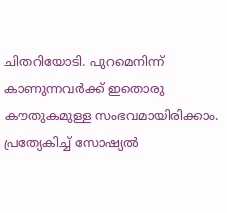ചിതറിയോടി. പുറമെനിന്ന് കാണുന്നവര്‍ക്ക് ഇതൊരു കൗതുകമുള്ള സംഭവമായിരിക്കാം. പ്രത്യേകിച്ച് സോഷ്യല്‍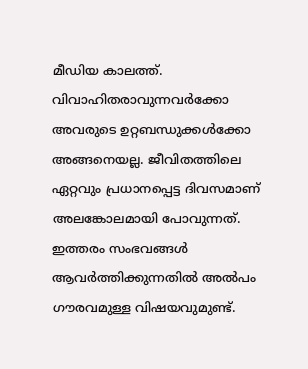മീഡിയ കാലത്ത്. വിവാഹിതരാവുന്നവര്‍ക്കോ അവരുടെ ഉറ്റബന്ധുക്കള്‍ക്കോ അങ്ങനെയല്ല. ജീവിതത്തിലെ ഏറ്റവും പ്രധാനപ്പെട്ട ദിവസമാണ് അലങ്കോലമായി പോവുന്നത്. ഇത്തരം സംഭവങ്ങള്‍ ആവര്‍ത്തിക്കുന്നതില്‍ അല്‍പം ഗൗരവമുള്ള വിഷയവുമുണ്ട്.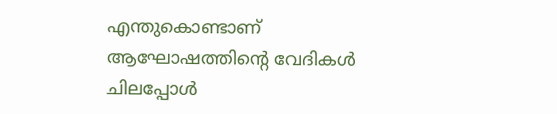എന്തുകൊണ്ടാണ് ആഘോഷത്തിന്റെ വേദികള്‍ ചിലപ്പോള്‍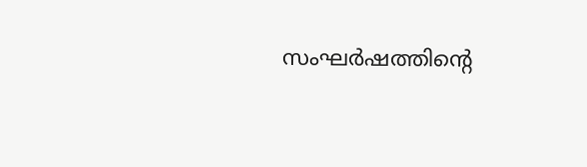സംഘര്‍ഷത്തിന്റെ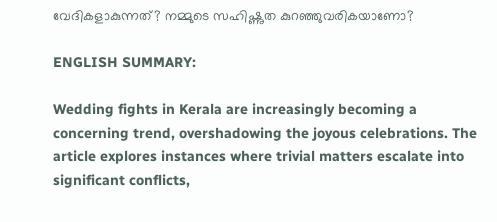വേദികളാകുന്നത്? നമ്മുടെ സഹിഷ്ണുത കുറഞ്ഞുവരികയാണോ?

ENGLISH SUMMARY:

Wedding fights in Kerala are increasingly becoming a concerning trend, overshadowing the joyous celebrations. The article explores instances where trivial matters escalate into significant conflicts,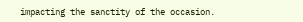impacting the sanctity of the occasion.